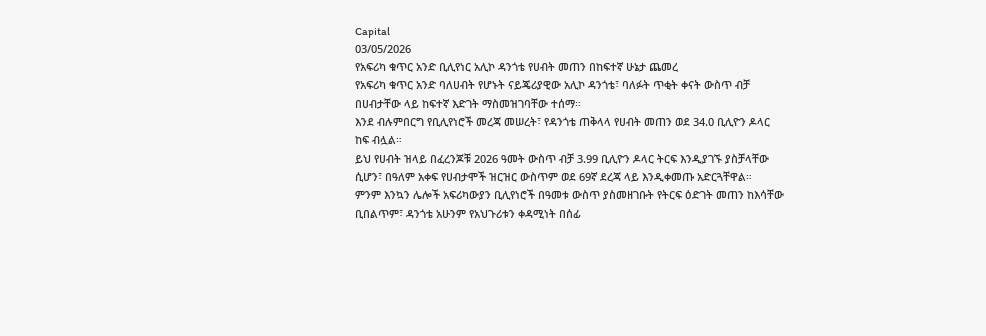Capital
03/05/2026
የአፍሪካ ቁጥር አንድ ቢሊየነር አሊኮ ዳንጎቴ የሀብት መጠን በከፍተኛ ሁኔታ ጨመረ
የአፍሪካ ቁጥር አንድ ባለሀብት የሆኑት ናይጄሪያዊው አሊኮ ዳንጎቴ፣ ባለፉት ጥቂት ቀናት ውስጥ ብቻ በሀብታቸው ላይ ከፍተኛ እድገት ማስመዝገባቸው ተሰማ።
እንደ ብሉምበርግ የቢሊየነሮች መረጃ መሠረት፣ የዳንጎቴ ጠቅላላ የሀብት መጠን ወደ 34.0 ቢሊዮን ዶላር ከፍ ብሏል።
ይህ የሀብት ዝላይ በፈረንጆቹ 2026 ዓመት ውስጥ ብቻ 3.99 ቢሊዮን ዶላር ትርፍ እንዲያገኙ ያስቻላቸው ሲሆን፣ በዓለም አቀፍ የሀብታሞች ዝርዝር ውስጥም ወደ 69ኛ ደረጃ ላይ እንዲቀመጡ አድርጓቸዋል።
ምንም እንኳን ሌሎች አፍሪካውያን ቢሊየነሮች በዓመቱ ውስጥ ያስመዘገቡት የትርፍ ዕድገት መጠን ከእሳቸው ቢበልጥም፣ ዳንጎቴ አሁንም የአህጉሪቱን ቀዳሚነት በሰፊ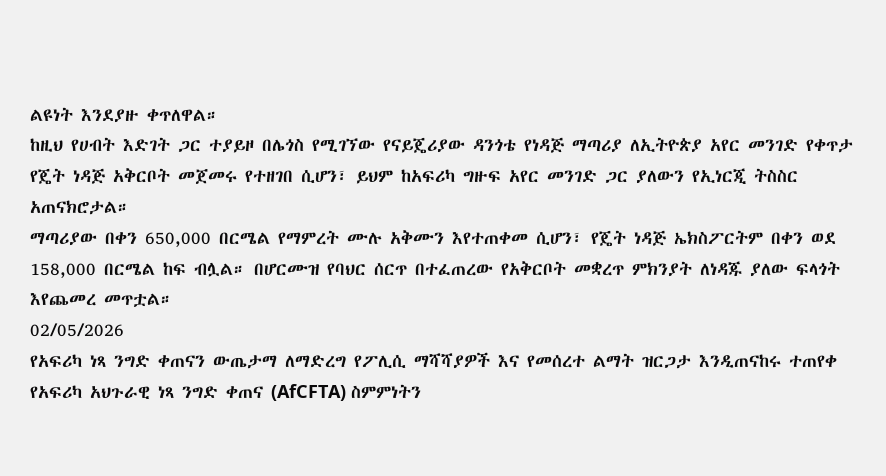ልዩነት እንደያዙ ቀጥለዋል።
ከዚህ የሀብት እድገት ጋር ተያይዞ በሌጎስ የሚገኘው የናይጄሪያው ዳንጎቴ የነዳጅ ማጣሪያ ለኢትዮጵያ አየር መንገድ የቀጥታ የጄት ነዳጅ አቅርቦት መጀመሩ የተዘገበ ሲሆን፣ ይህም ከአፍሪካ ግዙፍ አየር መንገድ ጋር ያለውን የኢነርጂ ትስስር አጠናክሮታል።
ማጣሪያው በቀን 650,000 በርሜል የማምረት ሙሉ አቅሙን እየተጠቀመ ሲሆን፣ የጄት ነዳጅ ኤክስፖርትም በቀን ወደ 158,000 በርሜል ከፍ ብሏል። በሆርሙዝ የባህር ሰርጥ በተፈጠረው የአቅርቦት መቋረጥ ምክንያት ለነዳጁ ያለው ፍላጎት እየጨመረ መጥቷል።
02/05/2026
የአፍሪካ ነጻ ንግድ ቀጠናን ውጤታማ ለማድረግ የፖሊሲ ማሻሻያዎች እና የመሰረተ ልማት ዝርጋታ እንዲጠናከሩ ተጠየቀ
የአፍሪካ አህጉራዊ ነጻ ንግድ ቀጠና (AfCFTA) ስምምነትን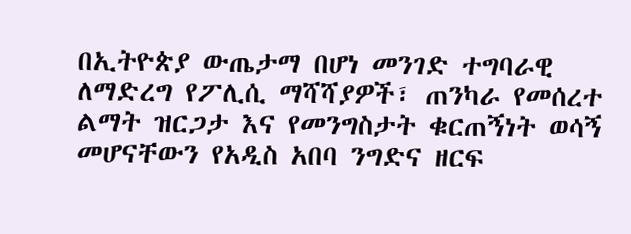በኢትዮጵያ ውጤታማ በሆነ መንገድ ተግባራዊ ለማድረግ የፖሊሲ ማሻሻያዎች፣ ጠንካራ የመሰረተ ልማት ዝርጋታ እና የመንግስታት ቁርጠኝነት ወሳኝ መሆናቸውን የአዲስ አበባ ንግድና ዘርፍ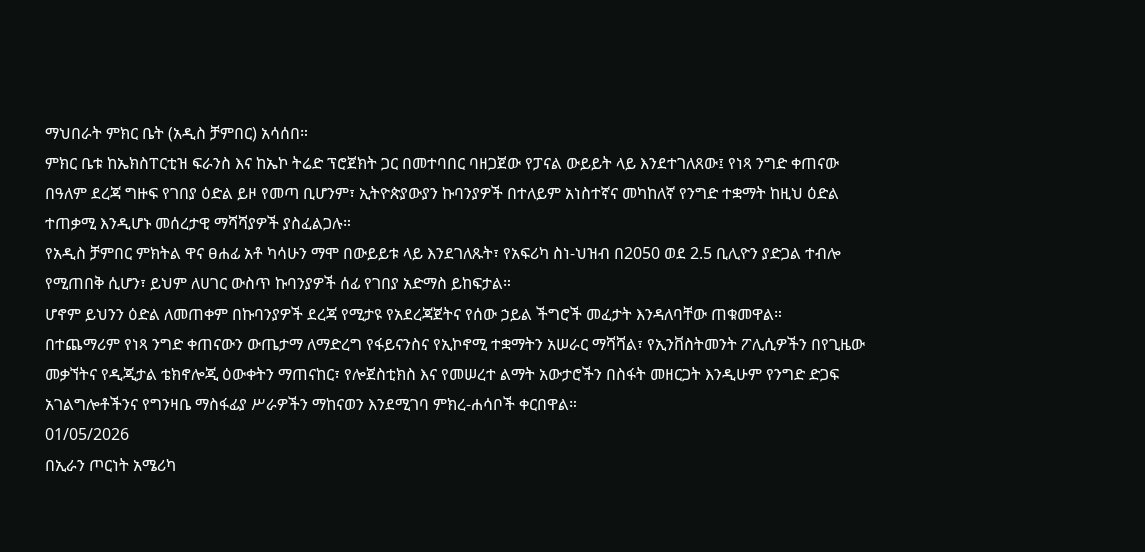ማህበራት ምክር ቤት (አዲስ ቻምበር) አሳሰበ።
ምክር ቤቱ ከኤክስፐርቲዝ ፍራንስ እና ከኤኮ ትሬድ ፕሮጀክት ጋር በመተባበር ባዘጋጀው የፓናል ውይይት ላይ እንደተገለጸው፤ የነጻ ንግድ ቀጠናው በዓለም ደረጃ ግዙፍ የገበያ ዕድል ይዞ የመጣ ቢሆንም፣ ኢትዮጵያውያን ኩባንያዎች በተለይም አነስተኛና መካከለኛ የንግድ ተቋማት ከዚህ ዕድል ተጠቃሚ እንዲሆኑ መሰረታዊ ማሻሻያዎች ያስፈልጋሉ።
የአዲስ ቻምበር ምክትል ዋና ፀሐፊ አቶ ካሳሁን ማሞ በውይይቱ ላይ እንደገለጹት፣ የአፍሪካ ስነ-ህዝብ በ2050 ወደ 2.5 ቢሊዮን ያድጋል ተብሎ የሚጠበቅ ሲሆን፣ ይህም ለሀገር ውስጥ ኩባንያዎች ሰፊ የገበያ አድማስ ይከፍታል።
ሆኖም ይህንን ዕድል ለመጠቀም በኩባንያዎች ደረጃ የሚታዩ የአደረጃጀትና የሰው ኃይል ችግሮች መፈታት እንዳለባቸው ጠቁመዋል።
በተጨማሪም የነጻ ንግድ ቀጠናውን ውጤታማ ለማድረግ የፋይናንስና የኢኮኖሚ ተቋማትን አሠራር ማሻሻል፣ የኢንቨስትመንት ፖሊሲዎችን በየጊዜው መቃኘትና የዲጂታል ቴክኖሎጂ ዕውቀትን ማጠናከር፣ የሎጀስቲክስ እና የመሠረተ ልማት አውታሮችን በስፋት መዘርጋት እንዲሁም የንግድ ድጋፍ አገልግሎቶችንና የግንዛቤ ማስፋፊያ ሥራዎችን ማከናወን እንደሚገባ ምክረ-ሐሳቦች ቀርበዋል።
01/05/2026
በኢራን ጦርነት አሜሪካ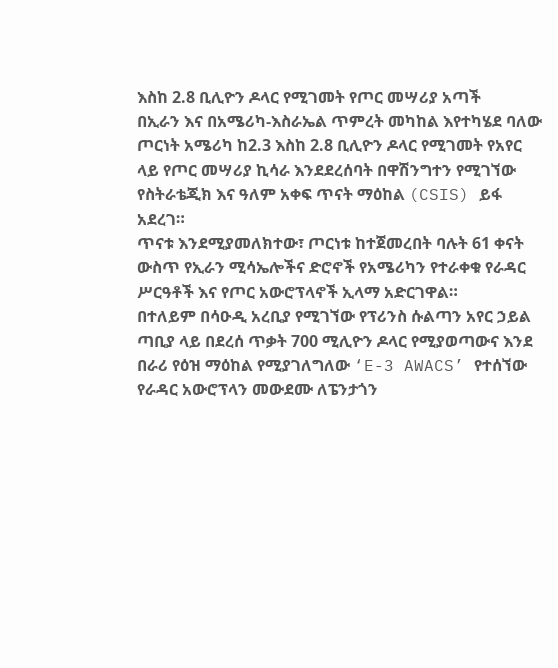እስከ 2.8 ቢሊዮን ዶላር የሚገመት የጦር መሣሪያ አጣች
በኢራን እና በአሜሪካ-እስራኤል ጥምረት መካከል እየተካሄደ ባለው ጦርነት አሜሪካ ከ2.3 እስከ 2.8 ቢሊዮን ዶላር የሚገመት የአየር ላይ የጦር መሣሪያ ኪሳራ እንደደረሰባት በዋሽንግተን የሚገኘው የስትራቴጂክ እና ዓለም አቀፍ ጥናት ማዕከል (CSIS) ይፋ አደረገ።
ጥናቱ እንደሚያመለክተው፣ ጦርነቱ ከተጀመረበት ባሉት 61 ቀናት ውስጥ የኢራን ሚሳኤሎችና ድሮኖች የአሜሪካን የተራቀቁ የራዳር ሥርዓቶች እና የጦር አውሮፕላኖች ኢላማ አድርገዋል።
በተለይም በሳዑዲ አረቢያ የሚገኘው የፕሪንስ ሱልጣን አየር ኃይል ጣቢያ ላይ በደረሰ ጥቃት 700 ሚሊዮን ዶላር የሚያወጣውና እንደ በራሪ የዕዝ ማዕከል የሚያገለግለው ‘E-3 AWACS’ የተሰኘው የራዳር አውሮፕላን መውደሙ ለፔንታጎን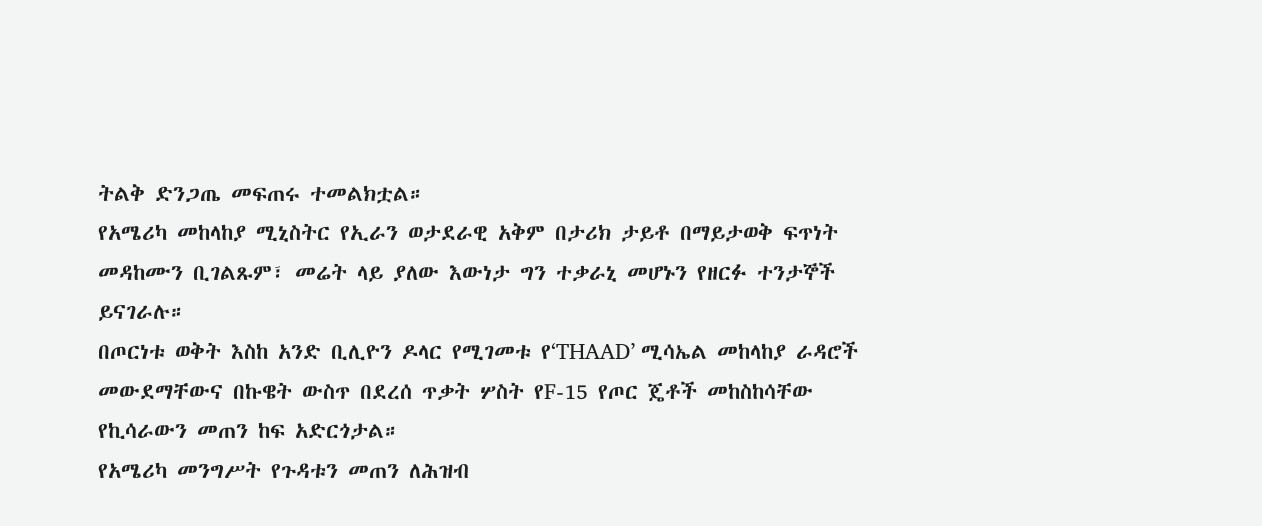ትልቅ ድንጋጤ መፍጠሩ ተመልክቷል።
የአሜሪካ መከላከያ ሚኒስትር የኢራን ወታደራዊ አቅም በታሪክ ታይቶ በማይታወቅ ፍጥነት መዳከሙን ቢገልጹም፣ መሬት ላይ ያለው እውነታ ግን ተቃራኒ መሆኑን የዘርፉ ተንታኞች ይናገራሉ።
በጦርነቱ ወቅት እስከ አንድ ቢሊዮን ዶላር የሚገመቱ የ‘THAAD’ ሚሳኤል መከላከያ ራዳሮች መውደማቸውና በኩዌት ውስጥ በደረሰ ጥቃት ሦስት የF-15 የጦር ጄቶች መከስከሳቸው የኪሳራውን መጠን ከፍ አድርጎታል።
የአሜሪካ መንግሥት የጉዳቱን መጠን ለሕዝብ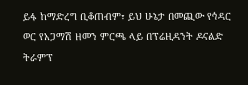ይፋ ከማድረግ ቢቆጠብም፣ ይህ ሁኔታ በመጪው የኅዳር ወር የአጋማሽ ዘመን ምርጫ ላይ በፕሬዚዳንት ዶናልድ ትራምፕ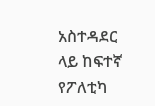አስተዳደር ላይ ከፍተኛ የፖለቲካ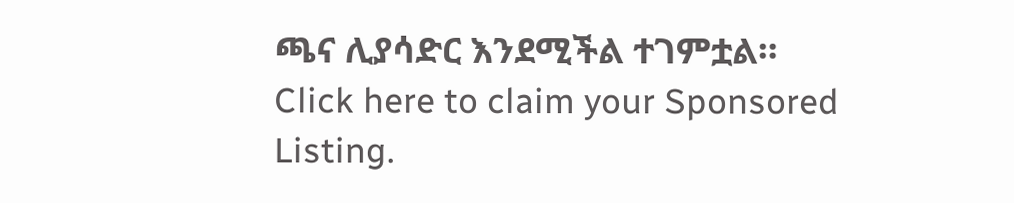ጫና ሊያሳድር እንደሚችል ተገምቷል።
Click here to claim your Sponsored Listing.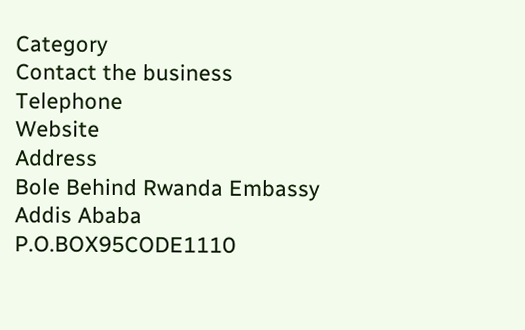Category
Contact the business
Telephone
Website
Address
Bole Behind Rwanda Embassy
Addis Ababa
P.O.BOX95CODE1110